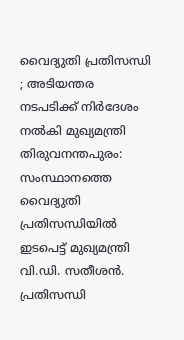വൈദ്യുതി പ്രതിസന്ധി ; അടിയന്തര നടപടിക്ക് നിർദേശം നൽകി മുഖ്യമന്ത്രി
തിരുവനന്തപുരം: സംസ്ഥാനത്തെ വൈദ്യുതി പ്രതിസന്ധിയിൽ ഇടപെട്ട് മുഖ്യമന്ത്രി വി.ഡി. സതീശൻ. പ്രതിസന്ധി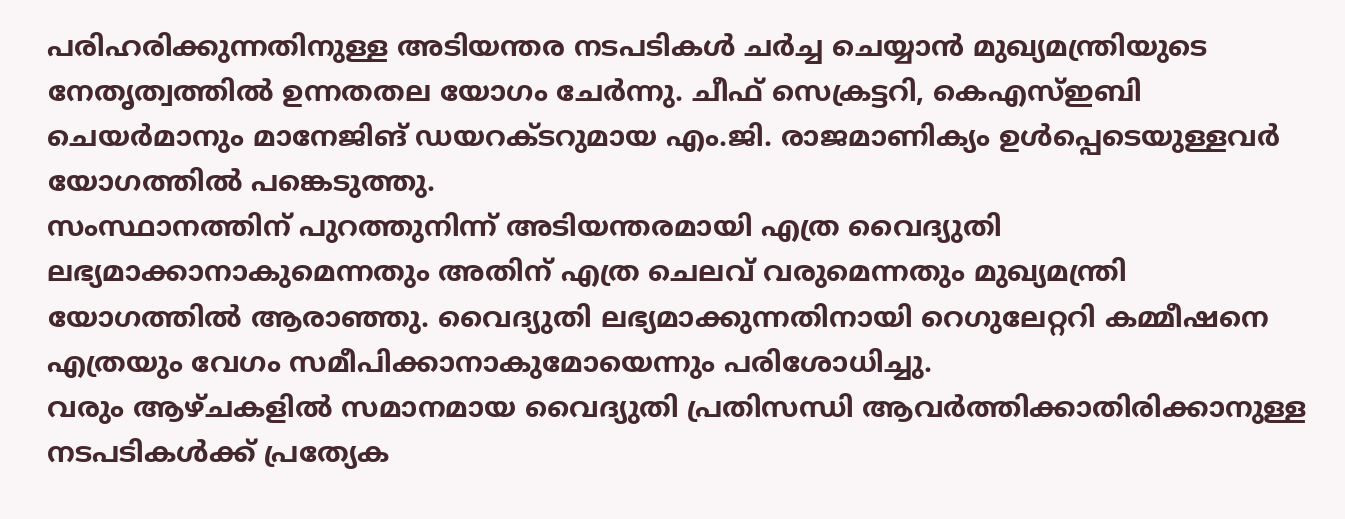പരിഹരിക്കുന്നതിനുള്ള അടിയന്തര നടപടികൾ ചർച്ച ചെയ്യാൻ മുഖ്യമന്ത്രിയുടെ നേതൃത്വത്തിൽ ഉന്നതതല യോഗം ചേർന്നു. ചീഫ് സെക്രട്ടറി, കെഎസ്ഇബി ചെയർമാനും മാനേജിങ് ഡയറക്ടറുമായ എം.ജി. രാജമാണിക്യം ഉൾപ്പെടെയുള്ളവർ യോഗത്തിൽ പങ്കെടുത്തു.
സംസ്ഥാനത്തിന് പുറത്തുനിന്ന് അടിയന്തരമായി എത്ര വൈദ്യുതി ലഭ്യമാക്കാനാകുമെന്നതും അതിന് എത്ര ചെലവ് വരുമെന്നതും മുഖ്യമന്ത്രി യോഗത്തിൽ ആരാഞ്ഞു. വൈദ്യുതി ലഭ്യമാക്കുന്നതിനായി റെഗുലേറ്ററി കമ്മീഷനെ എത്രയും വേഗം സമീപിക്കാനാകുമോയെന്നും പരിശോധിച്ചു.
വരും ആഴ്ചകളിൽ സമാനമായ വൈദ്യുതി പ്രതിസന്ധി ആവർത്തിക്കാതിരിക്കാനുള്ള നടപടികൾക്ക് പ്രത്യേക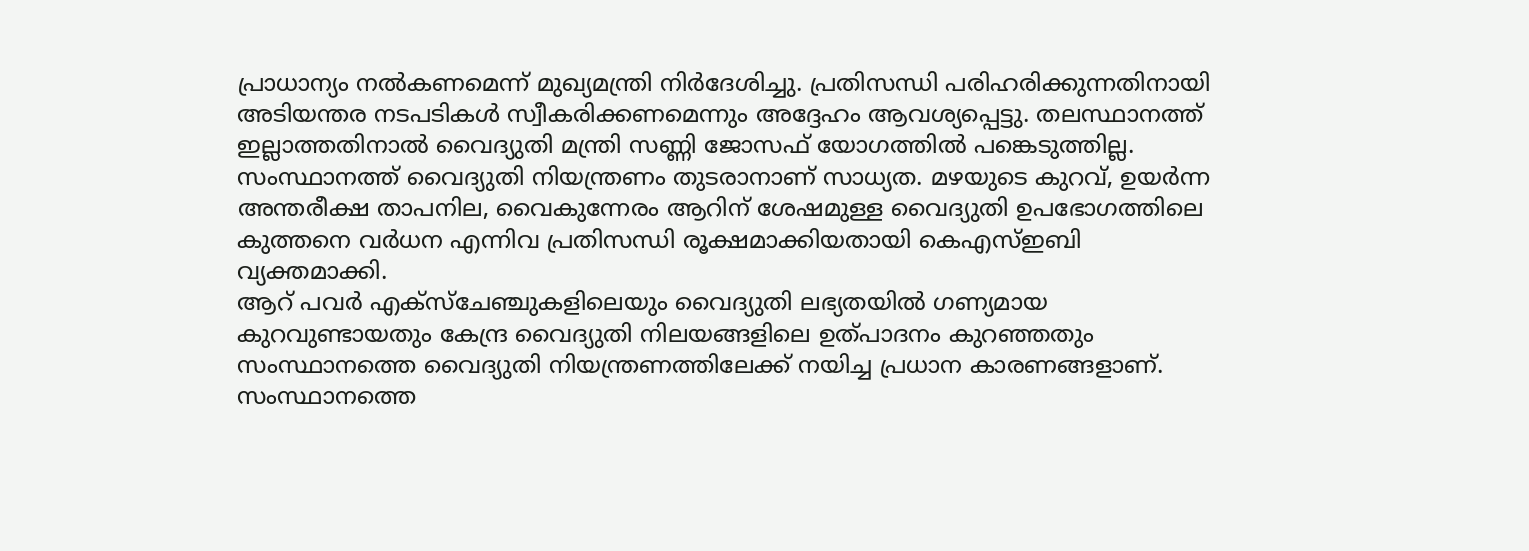പ്രാധാന്യം നൽകണമെന്ന് മുഖ്യമന്ത്രി നിർദേശിച്ചു. പ്രതിസന്ധി പരിഹരിക്കുന്നതിനായി അടിയന്തര നടപടികൾ സ്വീകരിക്കണമെന്നും അദ്ദേഹം ആവശ്യപ്പെട്ടു. തലസ്ഥാനത്ത് ഇല്ലാത്തതിനാൽ വൈദ്യുതി മന്ത്രി സണ്ണി ജോസഫ് യോഗത്തിൽ പങ്കെടുത്തില്ല.
സംസ്ഥാനത്ത് വൈദ്യുതി നിയന്ത്രണം തുടരാനാണ് സാധ്യത. മഴയുടെ കുറവ്, ഉയർന്ന അന്തരീക്ഷ താപനില, വൈകുന്നേരം ആറിന് ശേഷമുള്ള വൈദ്യുതി ഉപഭോഗത്തിലെ കുത്തനെ വർധന എന്നിവ പ്രതിസന്ധി രൂക്ഷമാക്കിയതായി കെഎസ്ഇബി വ്യക്തമാക്കി.
ആറ് പവർ എക്സ്ചേഞ്ചുകളിലെയും വൈദ്യുതി ലഭ്യതയിൽ ഗണ്യമായ കുറവുണ്ടായതും കേന്ദ്ര വൈദ്യുതി നിലയങ്ങളിലെ ഉത്പാദനം കുറഞ്ഞതും സംസ്ഥാനത്തെ വൈദ്യുതി നിയന്ത്രണത്തിലേക്ക് നയിച്ച പ്രധാന കാരണങ്ങളാണ്.
സംസ്ഥാനത്തെ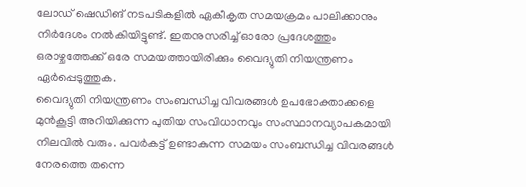ലോഡ് ഷെഡിങ് നടപടികളിൽ ഏകീകൃത സമയക്രമം പാലിക്കാനും നിർദേശം നൽകിയിട്ടുണ്ട്. ഇതനുസരിച്ച് ഓരോ പ്രദേശത്തും ഒരാഴ്ചത്തേക്ക് ഒരേ സമയത്തായിരിക്കും വൈദ്യുതി നിയന്ത്രണം ഏർപ്പെടുത്തുക.
വൈദ്യുതി നിയന്ത്രണം സംബന്ധിച്ച വിവരങ്ങൾ ഉപഭോക്താക്കളെ മുൻകൂട്ടി അറിയിക്കുന്ന പുതിയ സംവിധാനവും സംസ്ഥാനവ്യാപകമായി നിലവിൽ വരും. പവർകട്ട് ഉണ്ടാകുന്ന സമയം സംബന്ധിച്ച വിവരങ്ങൾ നേരത്തെ തന്നെ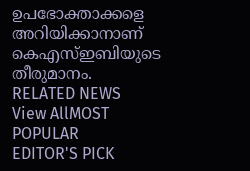ഉപഭോക്താക്കളെ അറിയിക്കാനാണ് കെഎസ്ഇബിയുടെ തീരുമാനം.
RELATED NEWS
View AllMOST POPULAR
EDITOR'S PICK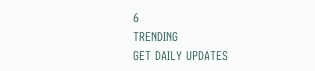6
TRENDING
GET DAILY UPDATES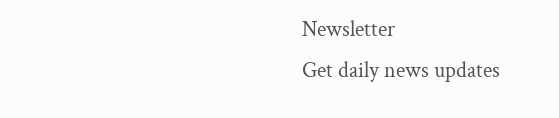Newsletter
Get daily news updates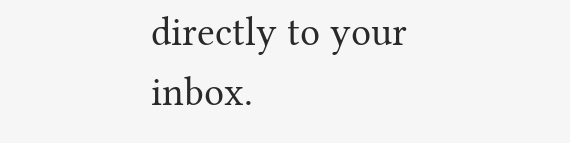directly to your inbox.